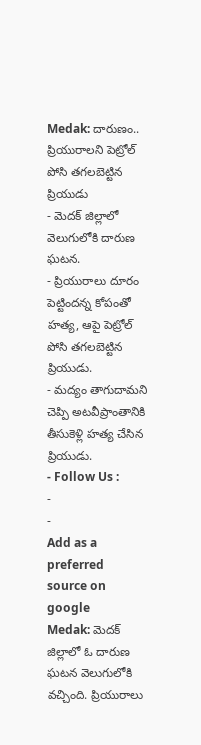Medak: దారుణం.. ప్రియురాలని పెట్రోల్ పోసి తగలబెట్టిన ప్రియుడు
- మెదక్ జిల్లాలో వెలుగులోకి దారుణ ఘటన.
- ప్రియురాలు దూరం పెట్టిందన్న కోపంతో హత్య, ఆపై పెట్రోల్ పోసి తగలబెట్టిన ప్రియుడు.
- మద్యం తాగుదామని చెప్పి అటవీప్రాంతానికి తీసుకెళ్లి హత్య చేసిన ప్రియుడు.
- Follow Us :
-
-
Add as a preferred
source on google
Medak: మెదక్ జిల్లాలో ఓ దారుణ ఘటన వెలుగులోకి వచ్చింది. ప్రియురాలు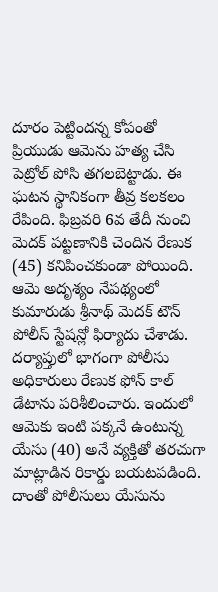దూరం పెట్టిందన్న కోపంతో ప్రియుడు ఆమెను హత్య చేసి పెట్రోల్ పోసి తగలబెట్టాడు. ఈ ఘటన స్థానికంగా తీవ్ర కలకలం రేపింది. ఫిబ్రవరి 6వ తేదీ నుంచి మెదక్ పట్టణానికి చెందిన రేణుక (45) కనిపించకుండా పోయింది. ఆమె అదృశ్యం నేపథ్యంలో కుమారుడు శ్రీనాథ్ మెదక్ టౌన్ పోలీస్ స్టేషన్లో ఫిర్యాదు చేశాడు. దర్యాప్తులో భాగంగా పోలీసు అధికారులు రేణుక ఫోన్ కాల్ డేటాను పరిశీలించారు. ఇందులో ఆమెకు ఇంటి పక్కనే ఉంటున్న యేసు (40) అనే వ్యక్తితో తరచుగా మాట్లాడిన రికార్డు బయటపడింది. దాంతో పోలీసులు యేసును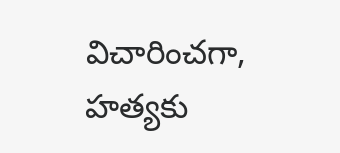విచారించగా, హత్యకు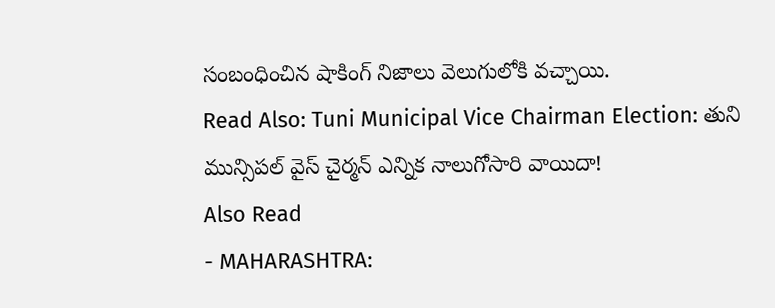సంబంధించిన షాకింగ్ నిజాలు వెలుగులోకి వచ్చాయి.
Read Also: Tuni Municipal Vice Chairman Election: తుని మున్సిపల్ వైస్ చైర్మన్ ఎన్నిక నాలుగోసారి వాయిదా!
Also Read
- MAHARASHTRA: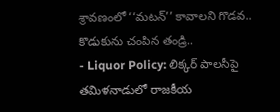శ్రావణంలో ‘‘మటన్’’ కావాలని గొడవ.. కొడుకును చంపిన తండ్రి..
- Liquor Policy: లిక్కర్ పాలసీపై తమిళనాడులో రాజకీయ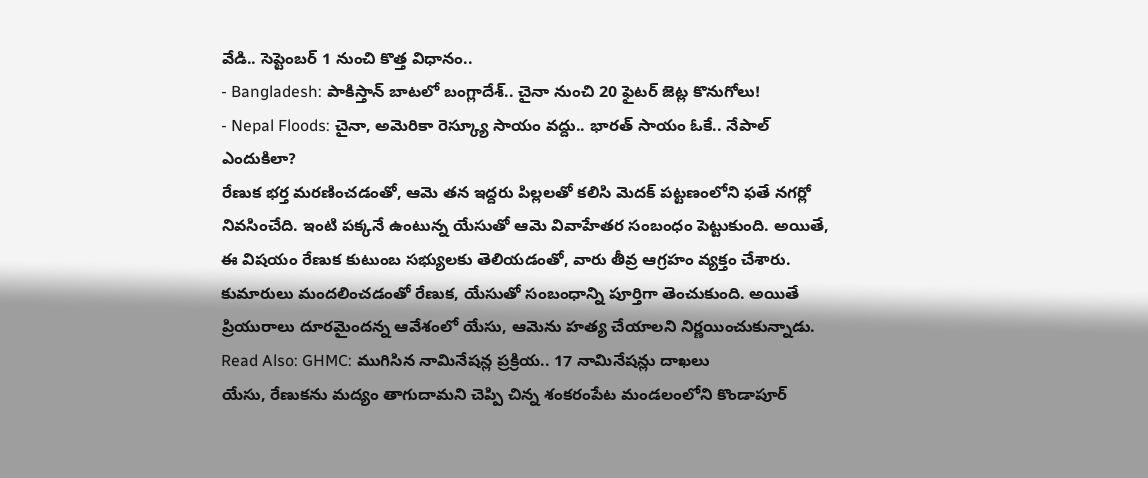వేడి.. సెప్టెంబర్ 1 నుంచి కొత్త విధానం..
- Bangladesh: పాకిస్తాన్ బాటలో బంగ్లాదేశ్.. చైనా నుంచి 20 ఫైటర్ జెట్ల కొనుగోలు!
- Nepal Floods: చైనా, అమెరికా రెస్క్యూ సాయం వద్దు.. భారత్ సాయం ఓకే.. నేపాల్ ఎందుకిలా?
రేణుక భర్త మరణించడంతో, ఆమె తన ఇద్దరు పిల్లలతో కలిసి మెదక్ పట్టణంలోని ఫతే నగర్లో నివసించేది. ఇంటి పక్కనే ఉంటున్న యేసుతో ఆమె వివాహేతర సంబంధం పెట్టుకుంది. అయితే, ఈ విషయం రేణుక కుటుంబ సభ్యులకు తెలియడంతో, వారు తీవ్ర ఆగ్రహం వ్యక్తం చేశారు. కుమారులు మందలించడంతో రేణుక, యేసుతో సంబంధాన్ని పూర్తిగా తెంచుకుంది. అయితే ప్రియురాలు దూరమైందన్న ఆవేశంలో యేసు, ఆమెను హత్య చేయాలని నిర్ణయించుకున్నాడు.
Read Also: GHMC: ముగిసిన నామినేషన్ల ప్రక్రియ.. 17 నామినేషన్లు దాఖలు
యేసు, రేణుకను మద్యం తాగుదామని చెప్పి చిన్న శంకరంపేట మండలంలోని కొండాపూర్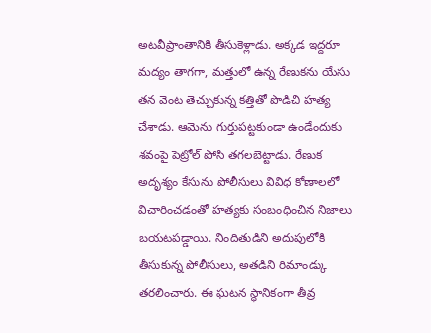అటవీప్రాంతానికి తీసుకెళ్లాడు. అక్కడ ఇద్దరూ మద్యం తాగగా, మత్తులో ఉన్న రేణుకను యేసు తన వెంట తెచ్చుకున్న కత్తితో పొడిచి హత్య చేశాడు. ఆమెను గుర్తుపట్టకుండా ఉండేందుకు శవంపై పెట్రోల్ పోసి తగలబెట్టాడు. రేణుక అదృశ్యం కేసును పోలీసులు వివిధ కోణాలలో విచారించడంతో హత్యకు సంబంధించిన నిజాలు బయటపడ్డాయి. నిందితుడిని అదుపులోకి తీసుకున్న పోలీసులు, అతడిని రిమాండ్కు తరలించారు. ఈ ఘటన స్థానికంగా తీవ్ర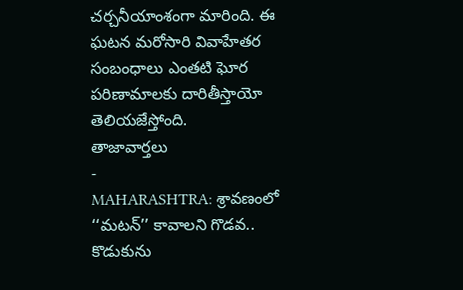చర్చనీయాంశంగా మారింది. ఈ ఘటన మరోసారి వివాహేతర సంబంధాలు ఎంతటి ఘోర పరిణామాలకు దారితీస్తాయో తెలియజేస్తోంది.
తాజావార్తలు
-
MAHARASHTRA: శ్రావణంలో ‘‘మటన్’’ కావాలని గొడవ.. కొడుకును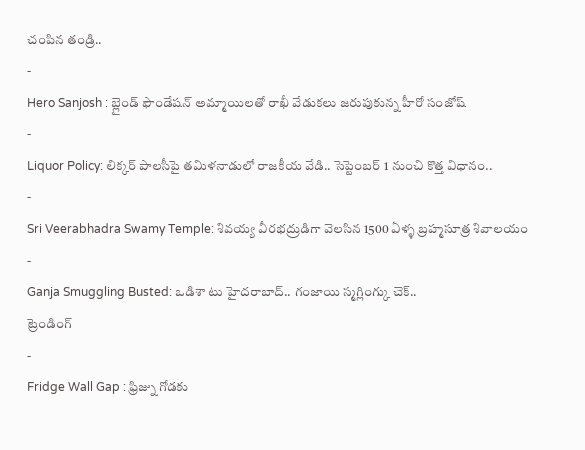చంపిన తండ్రి..
-
Hero Sanjosh : బ్లైండ్ ఫౌండేషన్ అమ్మాయిలతో రాఖీ వేడుకలు జరుపుకున్న హీరో సంజోష్
-
Liquor Policy: లిక్కర్ పాలసీపై తమిళనాడులో రాజకీయ వేడి.. సెప్టెంబర్ 1 నుంచి కొత్త విధానం..
-
Sri Veerabhadra Swamy Temple: శివయ్య వీరభద్రుడిగా వెలసిన 1500 ఏళ్ళ బ్రహ్మసూత్ర శివాలయం
-
Ganja Smuggling Busted: ఒడిశా టు హైదరాబాద్.. గంజాయి స్మగ్లింగ్కు చెక్..
ట్రెండింగ్
-
Fridge Wall Gap : ఫ్రిజ్ను గోడకు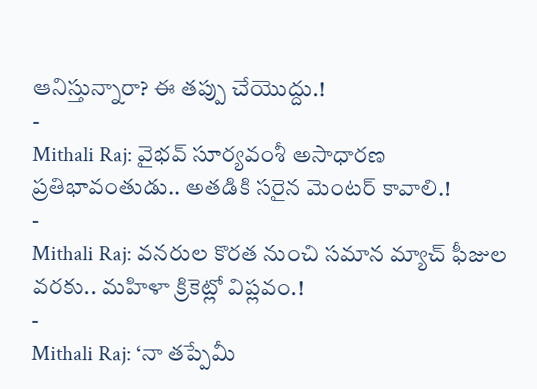ఆనిస్తున్నారా? ఈ తప్పు చేయొద్దు.!
-
Mithali Raj: వైభవ్ సూర్యవంశీ అసాధారణ ప్రతిభావంతుడు.. అతడికి సరైన మెంటర్ కావాలి.!
-
Mithali Raj: వనరుల కొరత నుంచి సమాన మ్యాచ్ ఫీజుల వరకు.. మహిళా క్రికెట్లో విప్లవం.!
-
Mithali Raj: ‘నా తప్పేమీ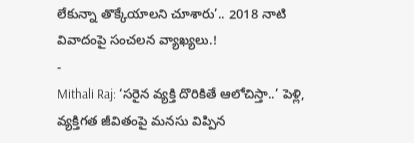లేకున్నా తొక్కేయాలని చూశారు’.. 2018 నాటి వివాదంపై సంచలన వ్యాఖ్యలు.!
-
Mithali Raj: ‘సరైన వ్యక్తి దొరికితే ఆలోచిస్తా..’ పెళ్లి, వ్యక్తిగత జీవితంపై మనసు విప్పిన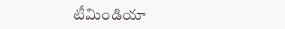టీమిండియా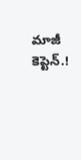మాజీ కెప్టెన్.!